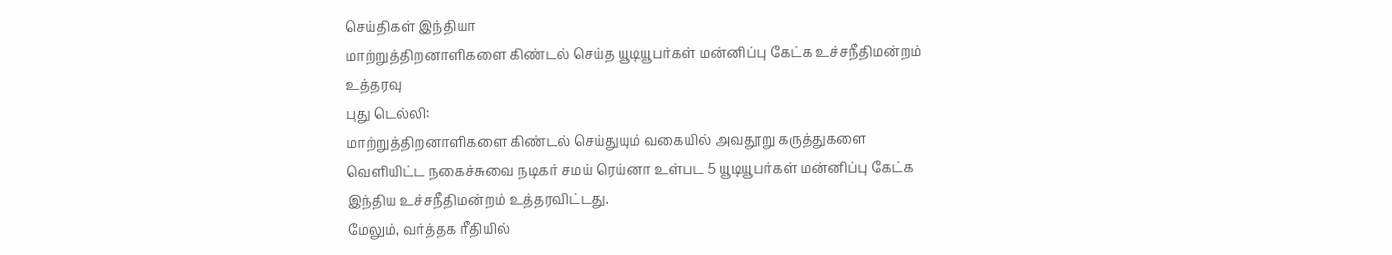செய்திகள் இந்தியா
மாற்றுத்திறனாளிகளை கிண்டல் செய்த யூடியூபர்கள் மன்னிப்பு கேட்க உச்சநீதிமன்றம் உத்தரவு
புது டெல்லி:
மாற்றுத்திறனாளிகளை கிண்டல் செய்துயும் வகையில் அவதூறு கருத்துகளை வெளியிட்ட நகைச்சுவை நடிகர் சமய் ரெய்னா உள்பட 5 யூடியூபர்கள் மன்னிப்பு கேட்க இந்திய உச்சநீதிமன்றம் உத்தரவிட்டது.
மேலும், வர்த்தக ரீதியில்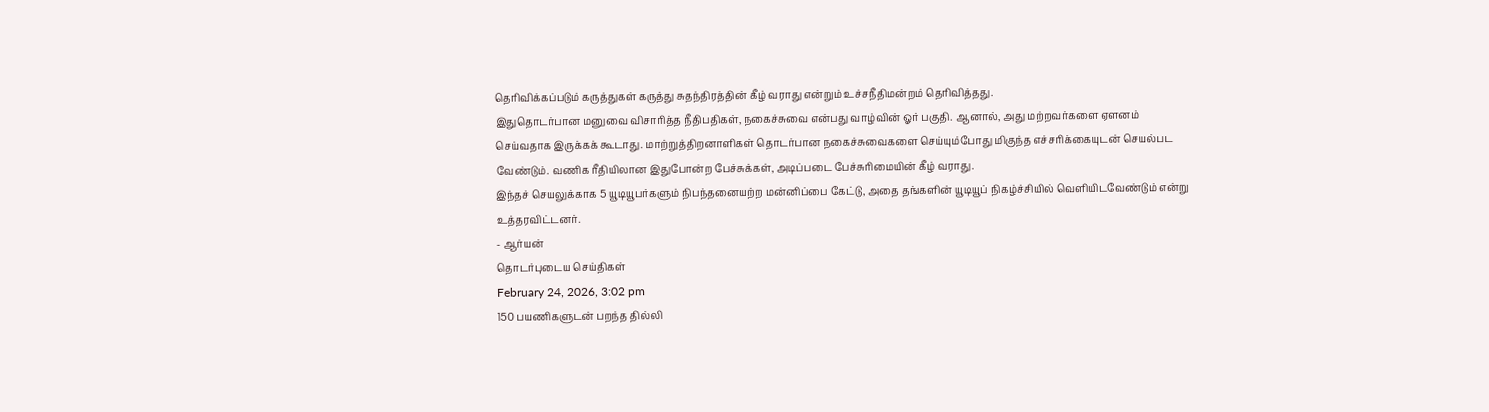தெரிவிக்கப்படும் கருத்துகள் கருத்து சுதந்திரத்தின் கீழ் வராது என்றும் உச்சநீதிமன்றம் தெரிவித்தது.
இதுதொடர்பான மனுவை விசாரித்த நீதிபதிகள், நகைச்சுவை என்பது வாழ்வின் ஓர் பகுதி. ஆனால், அது மற்றவர்களை ஏளனம் செய்வதாக இருக்கக் கூடாது. மாற்றுத்திறனாளிகள் தொடர்பான நகைச்சுவைகளை செய்யும்போது மிகுந்த எச்சரிக்கையுடன் செயல்பட வேண்டும். வணிக ரீதியிலான இதுபோன்ற பேச்சுக்கள், அடிப்படை பேச்சுரிமையின் கீழ் வராது.
இந்தச் செயலுக்காக 5 யூடியூபர்களும் நிபந்தனையற்ற மன்னிப்பை கேட்டு, அதை தங்களின் யூடியூப் நிகழ்ச்சியில் வெளியிடவேண்டும் என்று உத்தரவிட்டனர்.
- ஆர்யன்
தொடர்புடைய செய்திகள்
February 24, 2026, 3:02 pm
150 பயணிகளுடன் பறந்த தில்லி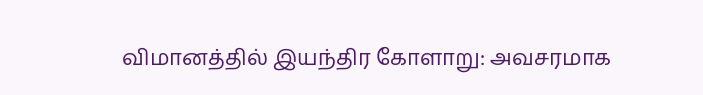விமானத்தில் இயந்திர கோளாறு: அவசரமாக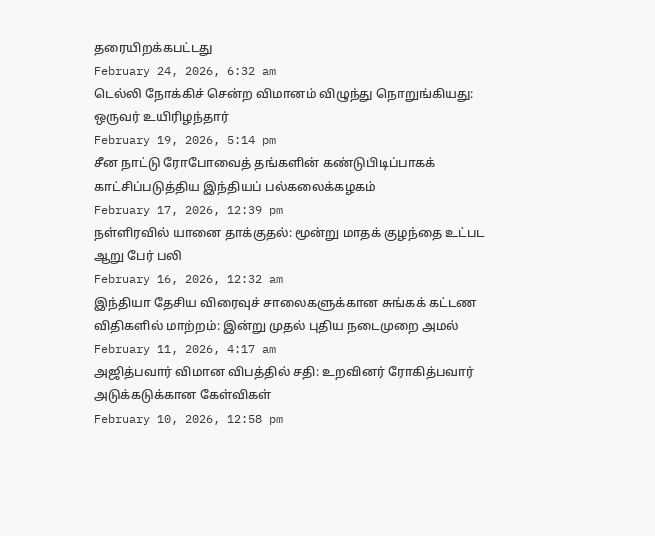தரையிறக்கபட்டது
February 24, 2026, 6:32 am
டெல்லி நோக்கிச் சென்ற விமானம் விழுந்து நொறுங்கியது: ஒருவர் உயிரிழந்தார்
February 19, 2026, 5:14 pm
சீன நாட்டு ரோபோவைத் தங்களின் கண்டுபிடிப்பாகக் காட்சிப்படுத்திய இந்தியப் பல்கலைக்கழகம்
February 17, 2026, 12:39 pm
நள்ளிரவில் யானை தாக்குதல்: மூன்று மாதக் குழந்தை உட்பட ஆறு பேர் பலி
February 16, 2026, 12:32 am
இந்தியா தேசிய விரைவுச் சாலைகளுக்கான சுங்கக் கட்டண விதிகளில் மாற்றம்: இன்று முதல் புதிய நடைமுறை அமல்
February 11, 2026, 4:17 am
அஜித்பவார் விமான விபத்தில் சதி: உறவினர் ரோகித்பவார் அடுக்கடுக்கான கேள்விகள்
February 10, 2026, 12:58 pm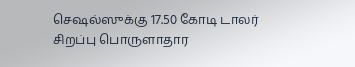செஷல்ஸுக்கு 17.50 கோடி டாலர் சிறப்பு பொருளாதார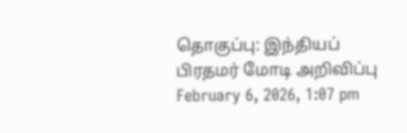தொகுப்பு: இந்தியப் பிரதமர் மோடி அறிவிப்பு
February 6, 2026, 1:07 pm